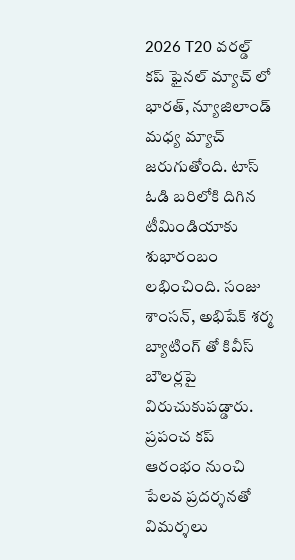2026 T20 వరల్డ్ కప్ ఫైనల్ మ్యాచ్ లో భారత్, న్యూజిలాండ్ మధ్య మ్యాచ్ జరుగుతోంది. టాస్ ఓడి బరిలోకి దిగిన టీమిండియాకు శుభారంబం లభించింది. సంజు శాంసన్, అభిషేక్ శర్మ బ్యాటింగ్ తో కివీస్ బౌలర్లపై విరుచుకుపడ్డారు. ప్రపంచ కప్ ఆరంభం నుంచి పేలవ ప్రదర్శనతో విమర్శలు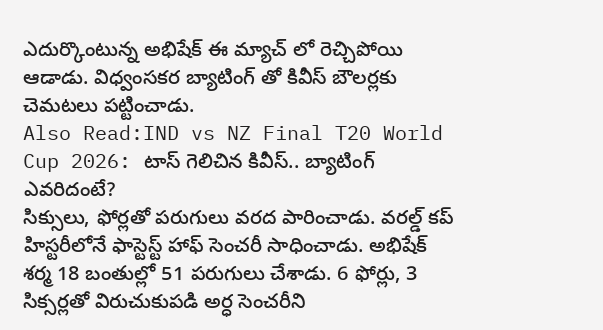ఎదుర్కొంటున్న అభిషేక్ ఈ మ్యాచ్ లో రెచ్చిపోయి ఆడాడు. విధ్వంసకర బ్యాటింగ్ తో కివీస్ బౌలర్లకు చెమటలు పట్టించాడు.
Also Read:IND vs NZ Final T20 World Cup 2026: టాస్ గెలిచిన కివీస్.. బ్యాటింగ్ ఎవరిదంటే?
సిక్సులు, ఫోర్లతో పరుగులు వరద పారించాడు. వరల్డ్ కప్ హిస్టరీలోనే ఫాస్టెస్ట్ హాఫ్ సెంచరీ సాధించాడు. అభిషేక్ శర్మ 18 బంతుల్లో 51 పరుగులు చేశాడు. 6 ఫోర్లు, 3 సిక్సర్లతో విరుచుకుపడి అర్ధ సెంచరీని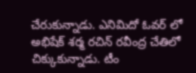చేరుకున్నాడు. ఎనిమిదో ఓవర్ లో అభిషేక్ శర్మ రచిన్ రవీంద్ర చేతిలో చిక్కుకున్నాడు. టీం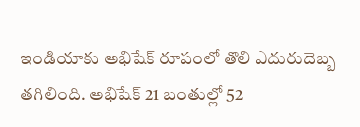ఇండియాకు అభిషేక్ రూపంలో తొలి ఎదురుదెబ్బ తగిలింది. అభిషేక్ 21 బంతుల్లో 52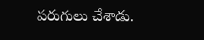పరుగులు చేశాడు.